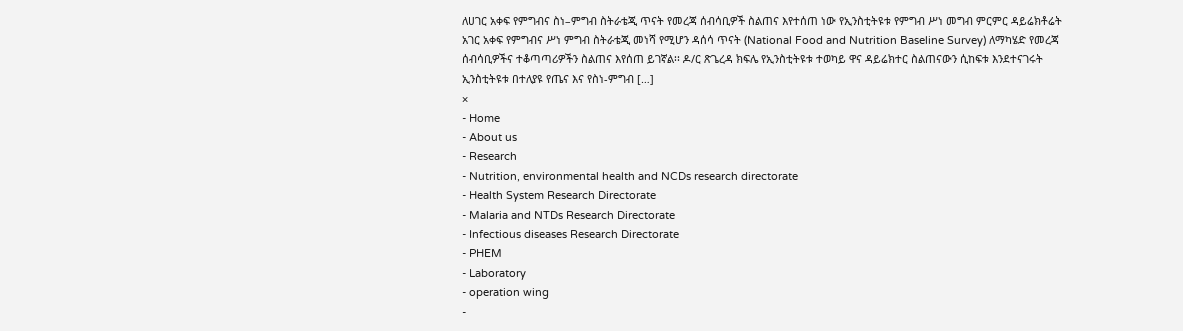ለሀገር አቀፍ የምግብና ስነ–ምግብ ስትራቴጂ ጥናት የመረጃ ሰብሳቢዎች ስልጠና እየተሰጠ ነው የኢንስቲትዩቱ የምግብ ሥነ መግብ ምርምር ዳይሬክቶሬት አገር አቀፍ የምግብና ሥነ ምግብ ስትራቴጂ መነሻ የሚሆን ዳሰሳ ጥናት (National Food and Nutrition Baseline Survey) ለማካሄድ የመረጃ ሰብሳቢዎችና ተቆጣጣሪዎችን ስልጠና እየሰጠ ይገኛል፡፡ ዶ/ር ጽጌረዳ ክፍሌ የኢንስቲትዩቱ ተወካይ ዋና ዳይሬክተር ስልጠናውን ሲከፍቱ እንደተናገሩት ኢንስቲትዩቱ በተለያዩ የጤና እና የስነ-ምግብ […]
×
- Home
- About us
- Research
- Nutrition, environmental health and NCDs research directorate
- Health System Research Directorate
- Malaria and NTDs Research Directorate
- Infectious diseases Research Directorate
- PHEM
- Laboratory
- operation wing
-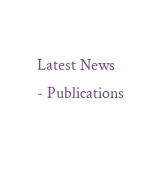Latest News
- Publications